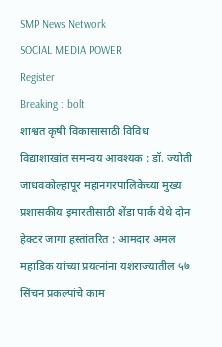SMP News Network
SOCIAL MEDIA POWER
Register
Breaking : bolt
शाश्वत कृषी विकासासाठी विविध विद्याशाखांत समन्वय आवश्यक : डॉ. ज्योती जाधवकोल्हापूर महानगरपालिकेच्या मुख्य प्रशासकीय इमारतीसाठी शेंडा पार्क येथे दोन हेक्टर जागा हस्तांतरित : आमदार अमल महाडिक यांच्या प्रयत्नांना यशराज्यातील ५७ सिंचन प्रकल्पांचे काम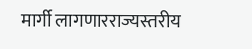मार्गी लागणारराज्यस्तरीय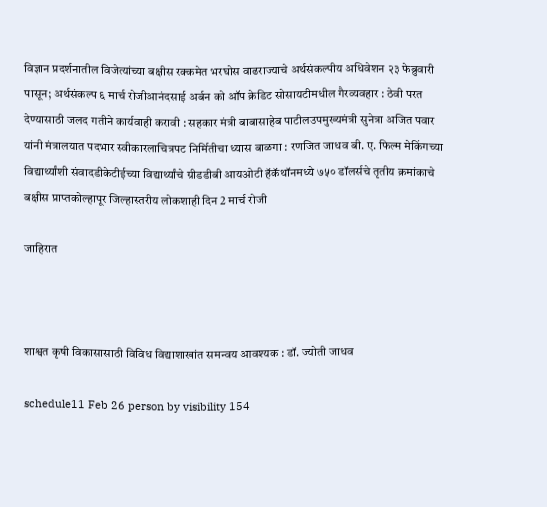विज्ञान प्रदर्शनातील विजेत्यांच्या बक्षीस रक्कमेत भरघोस वाढराज्याचे अर्थसंकल्पीय अधिवेशन २३ फेब्रुवारी पासून; अर्थसंकल्प ६ मार्च रोजीआनंदसाई अर्बन को ऑप क्रेडिट सोसायटीमधील गैरव्यवहार : ठेवी परत देण्यासाठी जलद गतीने कार्यवाही करावी : सहकार मंत्री बाबासाहेब पाटीलउपमुख्यमंत्री सुनेत्रा अजित पवार यांनी मंत्रालयात पदभार स्वीकारलाचित्रपट निर्मितीचा ध्यास बाळगा : रणजित जाधव बी. ए. फिल्म मेकिंगच्या विद्यार्थ्यांशी संवादडीकेटीईच्या विद्यार्थ्यांचे ग्रीडडीबी आयओटी हॅकॅथॉनमध्ये ७५० डॉलर्सचे तृतीय क्रमांकाचे बक्षीस प्राप्तकोल्हापूर जिल्हास्तरीय लोकशाही दिन 2 मार्च रोजी

जाहिरात



शाश्वत कृषी विकासासाठी विविध विद्याशाखांत समन्वय आवश्यक : डॉ. ज्योती जाधव

schedule11 Feb 26 person by visibility 154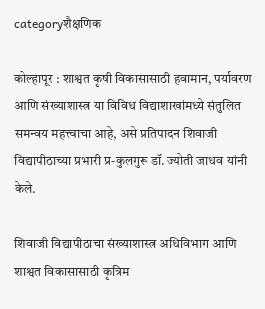categoryशैक्षणिक

कोल्हापूर : शाश्वत कृषी विकासासाठी हवामान, पर्यावरण आणि संख्याशास्त्र या विविध विद्याशाखांमध्ये संतुलित समन्वय महत्त्वाचा आहे, असे प्रतिपादन शिवाजी विद्यापीठाच्या प्रभारी प्र-कुलगुरू डॉ. ज्योती जाधव यांनी केले.

शिवाजी विद्यापीठाचा संख्याशास्त्र अधिविभाग आणि शाश्वत विकासासाठी कृत्रिम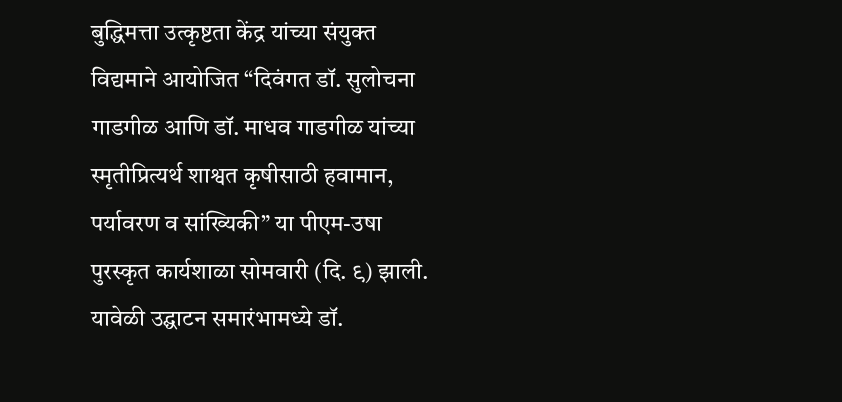बुद्धिमत्ता उत्कृष्टता केंद्र यांच्या संयुक्त विद्यमाने आयोजित “दिवंगत डॉ. सुलोचना गाडगीळ आणि डॉ. माधव गाडगीळ यांच्या स्मृतीप्रित्यर्थ शाश्वत कृषीसाठी हवामान, पर्यावरण व सांख्यिकी” या पीएम-उषा पुरस्कृत कार्यशाळा सोमवारी (दि. ९) झाली. यावेळी उद्घाटन समारंभामध्ये डॉ.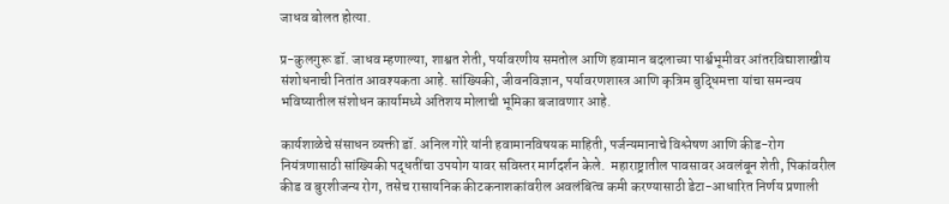जाधव बोलत होत्या.

प्र-कुलगुरू डॉ. जाधव म्हणाल्या, शाश्वत शेती, पर्यावरणीय समतोल आणि हवामान बदलाच्या पार्श्वभूमीवर आंतरविद्याशाखीय संशोधनाची नितांत आवश्यकता आहे. सांख्यिकी, जीवनविज्ञान, पर्यावरणशास्त्र आणि कृत्रिम बुद्धिमत्ता यांचा समन्वय भविष्यातील संशोधन कार्यामध्ये अतिशय मोलाची भूमिका बजावणार आहे.

कार्यशाळेचे संसाधन व्यक्ती डॉ. अनिल गोरे यांनी हवामानविषयक माहिती, पर्जन्यमानाचे विश्लेषण आणि कीड-रोग नियंत्रणासाठी सांख्यिकी पद्धतींचा उपयोग यावर सविस्तर मार्गदर्शन केले.  महाराष्ट्रातील पावसावर अवलंबून शेती, पिकांवरील कीड व बुरशीजन्य रोग, तसेच रासायनिक कीटकनाशकांवरील अवलंबित्व कमी करण्यासाठी डेटा-आधारित निर्णय प्रणाली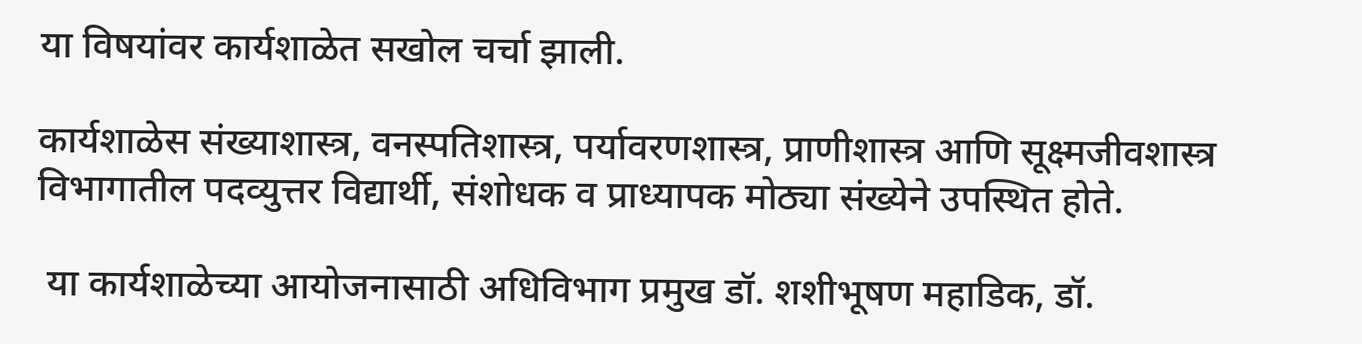या विषयांवर कार्यशाळेत सखोल चर्चा झाली.

कार्यशाळेस संख्याशास्त्र, वनस्पतिशास्त्र, पर्यावरणशास्त्र, प्राणीशास्त्र आणि सूक्ष्मजीवशास्त्र विभागातील पदव्युत्तर विद्यार्थी, संशोधक व प्राध्यापक मोठ्या संख्येने उपस्थित होते.

 या कार्यशाळेच्या आयोजनासाठी अधिविभाग प्रमुख डॉ. शशीभूषण महाडिक, डॉ.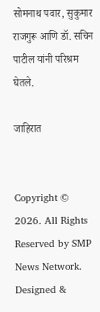सोमनाथ पवार, सुकुमार राजगुरू आणि डॉ. सचिन पाटील यांनी परिश्रम घेतले.

जाहिरात


Copyright © 2026. All Rights Reserved by SMP News Network.
Designed &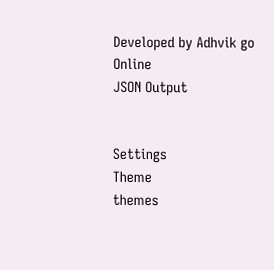Developed by Adhvik go Online
JSON Output


Settings
Theme
themes